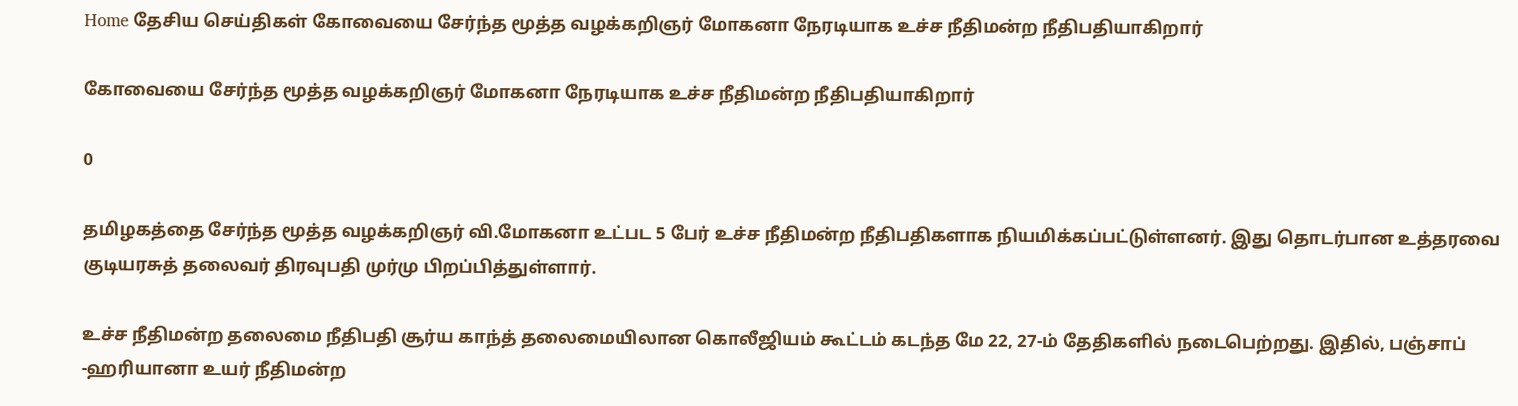Home தேசிய செய்திகள் கோவையை சேர்ந்த மூத்த வழக்கறிஞர் மோகனா நேரடியாக உச்ச நீதிமன்ற நீதிபதியாகிறார்

கோவையை சேர்ந்த மூத்த வழக்கறிஞர் மோகனா நேரடியாக உச்ச நீதிமன்ற நீதிபதியாகிறார்

0

தமிழகத்தை சேர்ந்த மூத்த வழக்கறிஞர் வி.மோகனா உட்பட 5 பேர் உச்ச நீதிமன்ற நீதிபதிகளாக நியமிக்கப்பட்டுள்ளனர். இது தொடர்பான உத்தரவை குடியரசுத் தலைவர் திரவுபதி முர்மு பிறப்பித்துள்ளார்.

உச்ச நீதிமன்ற தலைமை நீதிபதி சூர்ய காந்த் தலைமையிலான கொலீஜியம் கூட்டம் கடந்த மே 22, 27-ம் தேதிகளில் நடைபெற்றது. இதில், பஞ்சாப் -ஹரியானா உயர் நீதிமன்ற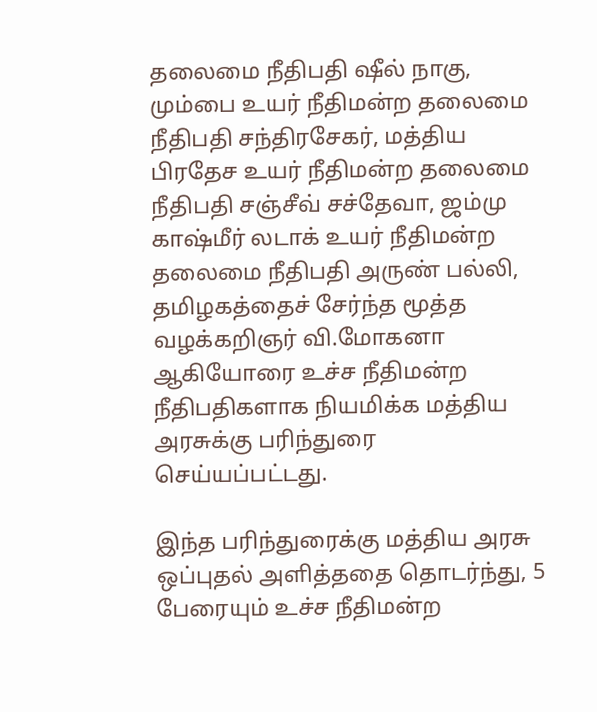தலைமை நீதிபதி ஷீல் நாகு, மும்பை உயர் நீதிமன்ற தலைமை நீதிபதி சந்திரசேகர், மத்திய பிரதேச உயர் நீதிமன்ற தலைமை நீதிபதி சஞ்சீவ் சச்தேவா, ஜம்மு காஷ்மீர் லடாக் உயர் நீதிமன்ற தலைமை நீதிபதி அருண் பல்லி, தமிழகத்தைச் சேர்ந்த மூத்த வழக்கறிஞர் வி.மோகனா ஆகியோரை உச்ச நீதிமன்ற நீதிபதிகளாக நியமிக்க மத்திய அரசுக்கு பரிந்துரை செய்யப்பட்டது.

இந்த பரிந்துரைக்கு மத்திய அரசு ஒப்புதல் அளித்ததை தொடர்ந்து, 5 பேரையும் உச்ச நீதிமன்ற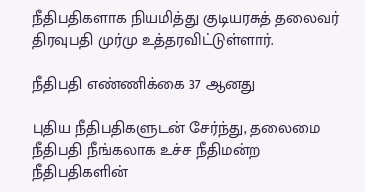நீதிபதிகளாக நியமித்து குடியரசுத் தலைவர் திரவுபதி முர்மு உத்தரவிட்டுள்ளார்.

நீதிபதி எண்ணிக்கை 37 ஆனது

புதிய நீதிபதிகளுடன் சேர்ந்து, தலைமை நீதிபதி நீங்கலாக உச்ச நீதிமன்ற நீதிபதிகளின்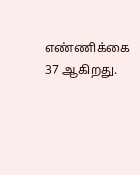எண்ணிக்கை 37 ஆகிறது.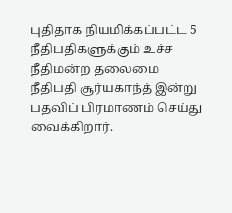புதிதாக நியமிக்கப்பட்ட 5 நீதிபதிகளுக்கும் உச்ச நீதிமன்ற தலைமை நீதிபதி சூர்யகாந்த் இன்று பதவிப் பிரமாணம் செய்து வைக்கிறார்.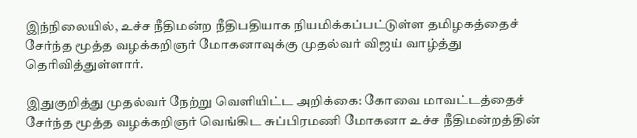இந்நிலையில், உச்ச நீதிமன்ற நீதிபதியாக நியமிக்கப்பட்டுள்ள தமிழகத்தைச் சேர்ந்த மூத்த வழக்கறிஞர் மோகனாவுக்கு முதல்வர் விஜய் வாழ்த்து தெரிவித்துள்ளார்.

இதுகுறித்து முதல்வர் நேற்று வெளியிட்ட அறிக்கை: கோவை மாவட்டத்தைச் சேர்ந்த மூத்த வழக்கறிஞர் வெங்கிட சுப்பிரமணி மோகனா உச்ச நீதிமன்றத்தின்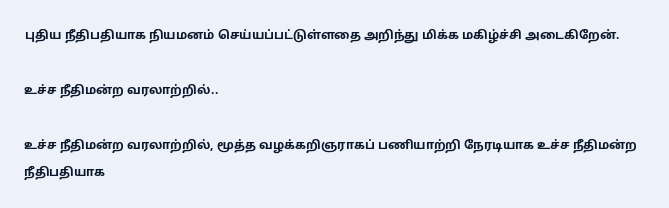புதிய நீதிபதியாக நியமனம் செய்யப்பட்டுள்ளதை அறிந்து மிக்க மகிழ்ச்சி அடைகிறேன்.

உச்ச நீதிமன்ற வரலாற்றில்..

உச்ச நீதிமன்ற வரலாற்றில், மூத்த வழக்கறிஞராகப் பணியாற்றி நேரடியாக உச்ச நீதிமன்ற நீதிபதியாக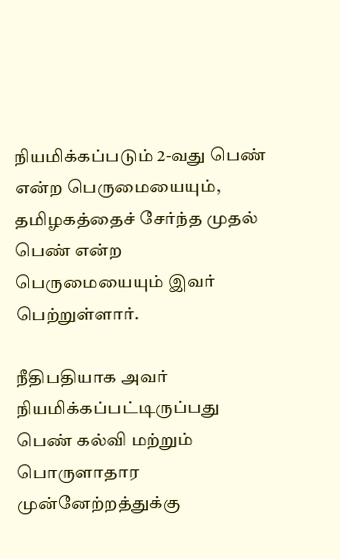நியமிக்கப்படும் 2-வது பெண் என்ற பெருமையையும், தமிழகத்தைச் சேர்ந்த முதல் பெண் என்ற பெருமையையும் இவர் பெற்றுள்ளார்.

நீதிபதியாக அவர் நியமிக்கப்பட்டிருப்பது பெண் கல்வி மற்றும் பொருளாதார முன்னேற்றத்துக்கு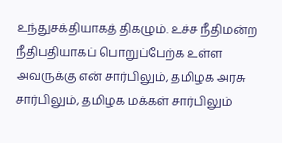உந்துசக்தியாகத் திகழும். உச்ச நீதிமன்ற நீதிபதியாகப் பொறுப்பேற்க உள்ள அவருக்கு என் சார்பிலும், தமிழக அரசு சார்பிலும், தமிழக மக்கள் சார்பிலும்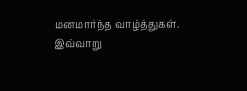மனமார்ந்த வாழ்த்துகள். இவ்வாறு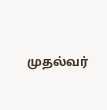முதல்வர்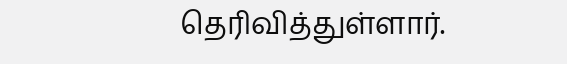தெரிவித்துள்ளார்.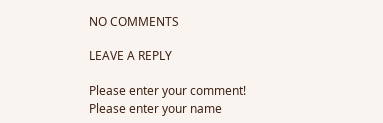NO COMMENTS

LEAVE A REPLY

Please enter your comment!
Please enter your name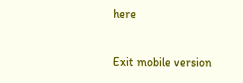here

Exit mobile version